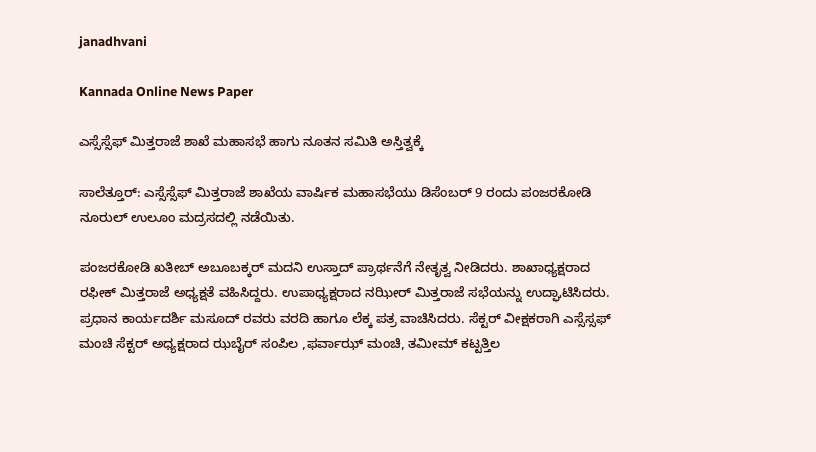janadhvani

Kannada Online News Paper

ಎಸ್ಸೆಸ್ಸೆಫ್ ಮಿತ್ತರಾಜೆ ಶಾಖೆ ಮಹಾಸಭೆ ಹಾಗು ನೂತನ ಸಮಿತಿ ಅಸ್ತಿತ್ವಕ್ಕೆ

ಸಾಲೆತ್ತೂರ್: ಎಸ್ಸೆಸ್ಸೆಫ್ ಮಿತ್ತರಾಜೆ ಶಾಖೆಯ ವಾರ್ಷಿಕ ಮಹಾಸಭೆಯು ಡಿಸೆಂಬರ್ 9 ರಂದು ಪಂಜರಕೋಡಿ ನೂರುಲ್ ಉಲೂಂ ಮದ್ರಸದಲ್ಲಿ ನಡೆಯಿತು.

ಪಂಜರಕೋಡಿ ಖತೀಬ್ ಅಬೂಬಕ್ಕರ್ ಮದನಿ ಉಸ್ತಾದ್ ಪ್ರಾರ್ಥನೆಗೆ ನೇತೃತ್ವ ನೀಡಿದರು. ಶಾಖಾಧ್ಯಕ್ಷರಾದ ರಫೀಕ್ ಮಿತ್ತರಾಜೆ ಅಧ್ಯಕ್ಷತೆ ವಹಿಸಿದ್ದರು. ಉಪಾಧ್ಯಕ್ಷರಾದ ನಝೀರ್ ಮಿತ್ತರಾಜೆ ಸಭೆಯನ್ನು ಉದ್ಘಾಟಿಸಿದರು. ಪ್ರಧಾನ ಕಾರ್ಯದರ್ಶಿ ಮಸೂದ್ ರವರು ವರದಿ ಹಾಗೂ ಲೆಕ್ಕ ಪತ್ರ ವಾಚಿಸಿದರು. ಸೆಕ್ಟರ್ ವೀಕ್ಷಕರಾಗಿ ಎಸ್ಸೆಸ್ಸಫ್ ಮಂಚಿ ಸೆಕ್ಟರ್ ಅಧ್ಯಕ್ಷರಾದ ಝಬೈರ್ ಸಂಪಿಲ ,ಫರ್ವಾಝ್ ಮಂಚಿ, ತಮೀಮ್ ಕಟ್ಟತ್ತಿಲ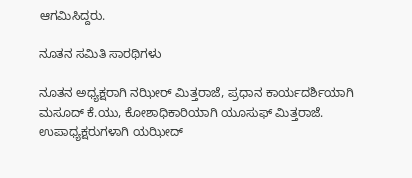ಆಗಮಿಸಿದ್ದರು.

ನೂತನ ಸಮಿತಿ ಸಾರಥಿಗಳು

ನೂತನ ಅಧ್ಯಕ್ಷರಾಗಿ‌ ನಝೀರ್ ಮಿತ್ತರಾಜೆ, ಪ್ರ‌ಧಾನ ಕಾರ್ಯದರ್ಶಿಯಾಗಿ‌ ಮಸೂದ್ ಕೆ.ಯು, ಕೋಶಾಧಿಕಾರಿಯಾಗಿ ಯೂಸುಫ್ ಮಿತ್ತರಾಜೆ. ಉಪಾಧ್ಯಕ್ಷರುಗಳಾಗಿ ಯಝೀದ್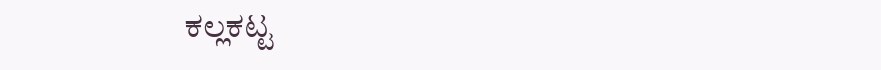ಕಲ್ಲಕಟ್ಟ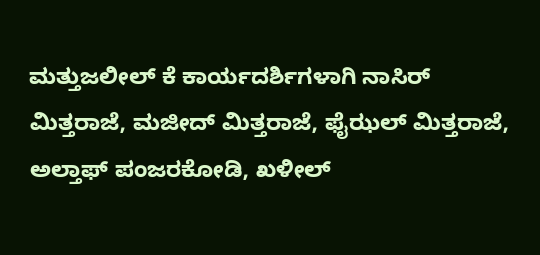ಮತ್ತುಜಲೀಲ್ ಕೆ ಕಾರ್ಯದರ್ಶಿಗಳಾಗಿ ನಾಸಿರ್ ಮಿತ್ತರಾಜೆ, ಮಜೀದ್ ಮಿತ್ತರಾಜೆ, ಫೈಝಲ್ ಮಿತ್ತರಾಜೆ, ಅಲ್ತಾಫ್ ಪಂಜರಕೋಡಿ, ಖಳೀಲ್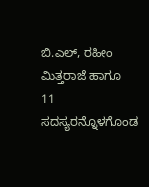ಬಿ.ಎಲ್, ರಹೀಂ ಮಿತ್ತರಾಜೆ ಹಾಗೂ 11 ಸದಸ್ಯರನ್ನೊಳಗೊಂಡ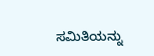ಸಮಿತಿಯನ್ನು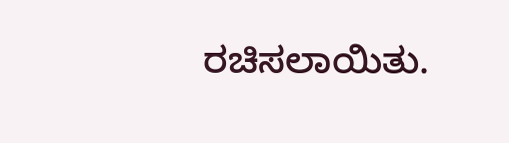ರಚಿಸಲಾಯಿತು.